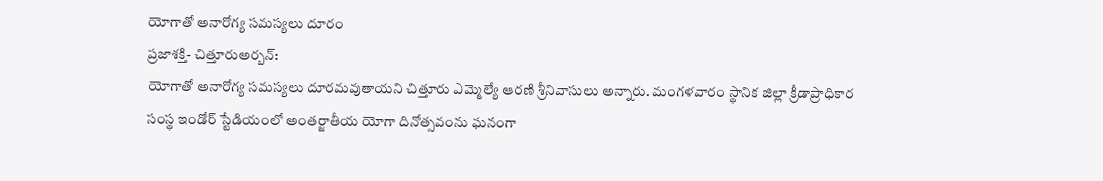యోగాతో అనారోగ్య సమస్యలు దూరం
ప్రజాశక్తి- చిత్తూరుఅర్బన్:
యోగాతో అనారోగ్య సమస్యలు దూరమవుతాయని చిత్తూరు ఎమ్మెల్యే ఆరణి శ్రీనివాసులు అన్నారు. మంగళవారం స్థానిక జిల్లా క్రీడాప్రాధికార సంస్థ ఇండోర్ స్టేడియంలో అంతర్జాతీయ యోగా దినోత్సవంను ఘనంగా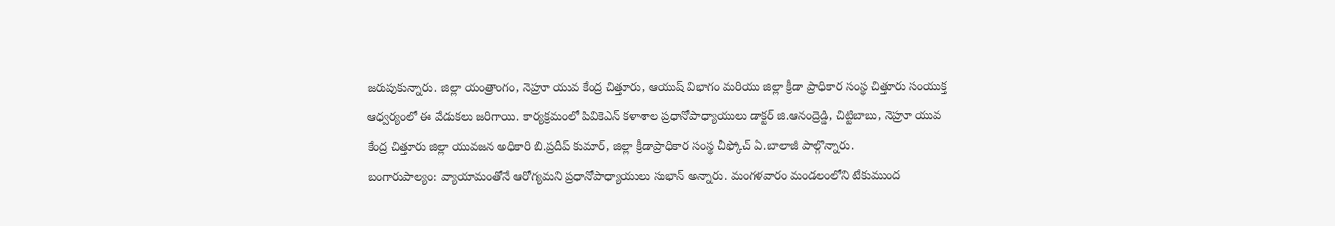జరుపుకున్నారు. జిల్లా యంత్రాంగం, నెహ్రూ యువ కేంద్ర చిత్తూరు, ఆయుష్ విభాగం మరియు జిల్లా క్రీడా ప్రాధికార సంస్థ చిత్తూరు సంయుక్త ఆధ్వర్యంలో ఈ వేడుకలు జరిగాయి. కార్యక్రమంలో పివికెఎన్ కళాశాల ప్రధానోపాధ్యాయులు డాక్టర్ జి.ఆనంద్రెడ్డి, చిట్టిబాబు, నెహ్రూ యువ కేంద్ర చిత్తూరు జిల్లా యువజన అధికారి బి.ప్రదీప్ కుమార్, జిల్లా క్రీడాప్రాధికార సంస్థ చీఫ్కోచ్ ఏ.బాలాజీ పాల్గొన్నారు.
బంగారుపాల్యం: వ్యాయామంతోనే ఆరోగ్యమని ప్రధానోపాధ్యాయులు సుభాన్ అన్నారు. మంగళవారం మండలంలోని టేకుముంద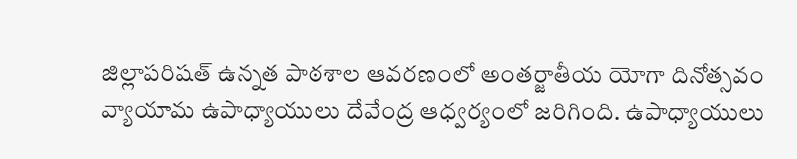జిల్లాపరిషత్ ఉన్నత పాఠశాల ఆవరణంలో అంతర్జాతీయ యోగా దినోత్సవం వ్యాయామ ఉపాధ్యాయులు దేవేంద్ర ఆధ్వర్యంలో జరిగింది. ఉపాధ్యాయులు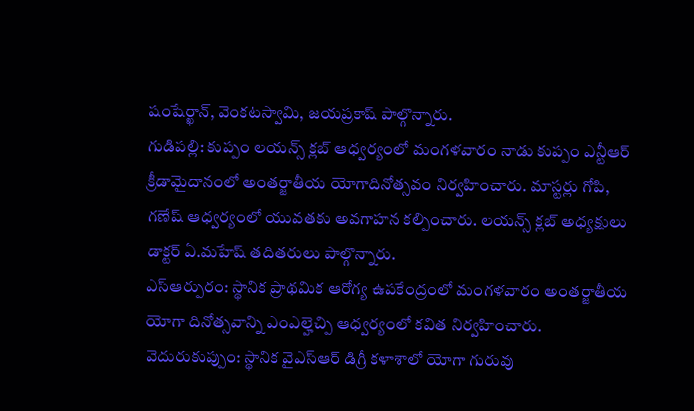షంషేర్ఖాన్, వెంకటస్వామి, జయప్రకాష్ పాల్గొన్నారు.
గుడిపల్లి: కుప్పం లయన్స్ క్లబ్ ఆధ్వర్యంలో మంగళవారం నాడు కుప్పం ఎన్టీఆర్ క్రీడామైదానంలో అంతర్జాతీయ యోగాదినోత్సవం నిర్వహించారు. మాస్టర్లు గోపి, గణేష్ ఆధ్వర్యంలో యువతకు అవగాహన కల్పించారు. లయన్స్ క్లబ్ అధ్యక్షులు డాక్టర్ ఏ.మహేష్ తదితరులు పాల్గొన్నారు.
ఎస్ఆర్పురం: స్థానిక ప్రాథమిక ఆరోగ్య ఉపకేంద్రంలో మంగళవారం అంతర్జాతీయ యోగా దినోత్సవాన్ని ఎంఎల్హెచ్పి ఆధ్వర్యంలో కవిత నిర్వహించారు.
వెదురుకుప్పుం: స్థానిక వైఎస్ఆర్ డిగ్రీ కళాశాలో యోగా గురువు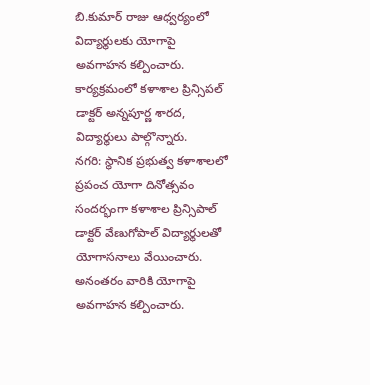బి.కుమార్ రాజు ఆధ్వర్యంలో విద్యార్థులకు యోగాపై అవగాహన కల్పించారు. కార్యక్రమంలో కళాశాల ప్రిన్సిపల్ డాక్టర్ అన్నపూర్ణ శారద, విద్యార్థులు పాల్గొన్నారు.
నగరి: స్థానిక ప్రభుత్వ కళాశాలలో ప్రపంచ యోగా దినోత్సవం సందర్భంగా కళాశాల ప్రిన్సిపాల్ డాక్టర్ వేణుగోపాల్ విద్యార్థులతో యోగాసనాలు వేయించారు. అనంతరం వారికి యోగాపై అవగాహన కల్పించారు.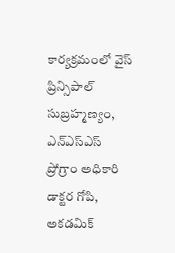కార్యక్రమంలో వైస్ ప్రిన్సిపాల్ సుబ్రహ్మణ్యం, ఎన్ఎస్ఎస్ ప్రోగ్రాం అధికారి డాక్టర గోపి, అకడమిక్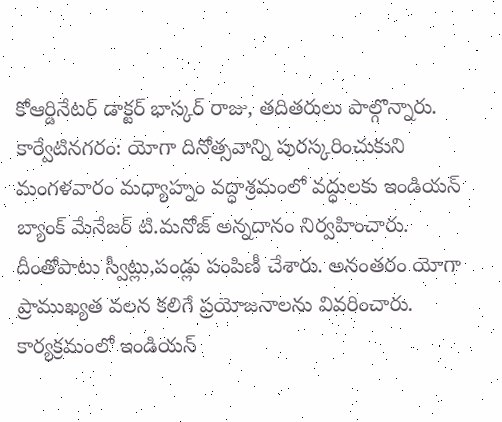కోఆర్డినేటర్ డాక్టర్ భాస్కర్ రాజు, తదితరులు పాల్గొన్నారు.
కార్వేటినగరం: యోగా దినోత్సవాన్ని పురస్కరించుకుని మంగళవారం మధ్యాహ్నం వద్ధాశ్రమంలో వద్ధులకు ఇండియన్ బ్యాంక్ మేనేజర్ టి.మనోజ్ అన్నదానం నిర్వహించారు. దీంతోపాటు స్వీట్లు,పండ్లు పంపిణీ చేశారు. అనంతరం యోగా ప్రాముఖ్యత వలన కలిగే ప్రయోజనాలను వివరించారు. కార్యక్రమంలో ఇండియన్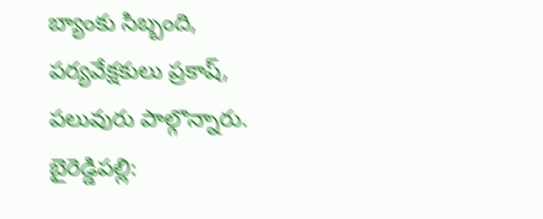బ్యాంకు సిబ్బంది, పర్యవేక్షకులు ప్రకాష్, పలువురు పాల్గొన్నారు.
బైరెడ్డిపల్లి: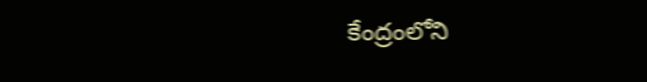కేంద్రంలోని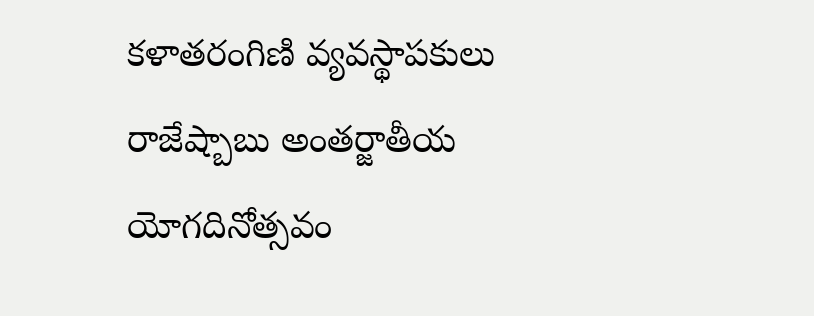కళాతరంగిణి వ్యవస్థాపకులు రాజేష్బాబు అంతర్జాతీయ యోగదినోత్సవం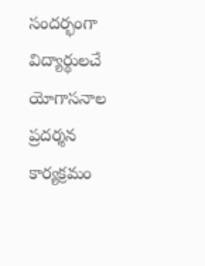సందర్భంగా విద్యార్థులచే యోగాసనాల ప్రదర్శన కార్యక్రమం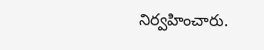నిర్వహించారు.